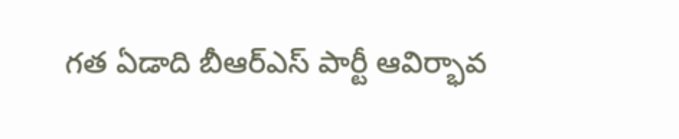గత ఏడాది బీఆర్ఎస్ పార్టీ ఆవిర్భావ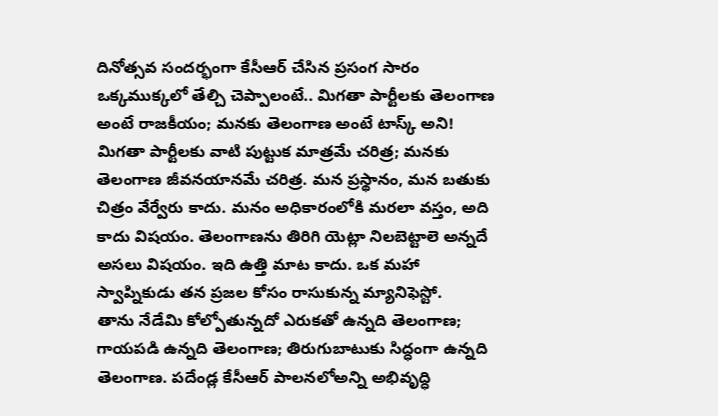దినోత్సవ సందర్భంగా కేసీఆర్ చేసిన ప్రసంగ సారం ఒక్కముక్కలో తేల్చి చెప్పాలంటే.. మిగతా పార్టీలకు తెలంగాణ అంటే రాజకీయం; మనకు తెలంగాణ అంటే టాస్క్ అని! మిగతా పార్టీలకు వాటి పుట్టుక మాత్రమే చరిత్ర; మనకు తెలంగాణ జీవనయానమే చరిత్ర. మన ప్రస్థానం, మన బతుకు చిత్రం వేర్వేరు కాదు. మనం అధికారంలోకి మరలా వస్తం, అది కాదు విషయం. తెలంగాణను తిరిగి యెట్లా నిలబెట్టాలె అన్నదే అసలు విషయం. ఇది ఉత్తి మాట కాదు. ఒక మహా స్వాప్నికుడు తన ప్రజల కోసం రాసుకున్న మ్యానిఫెస్టో.
తాను నేడేమి కోల్పోతున్నదో ఎరుకతో ఉన్నది తెలంగాణ; గాయపడి ఉన్నది తెలంగాణ; తిరుగుబాటుకు సిద్ధంగా ఉన్నది తెలంగాణ. పదేండ్ల కేసీఆర్ పాలనలోఅన్ని అభివృద్ధి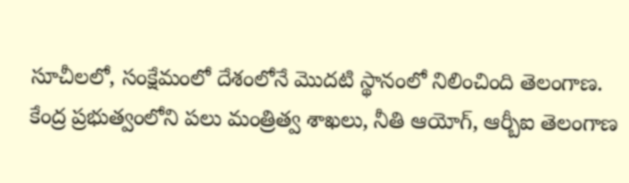సూచీలలో, సంక్షేమంలో దేశంలోనే మొదటి స్థానంలో నిలించింది తెలంగాణ. కేంద్ర ప్రభుత్వంలోని పలు మంత్రిత్వ శాఖలు, నీతి ఆయోగ్, ఆర్బీఐ తెలంగాణ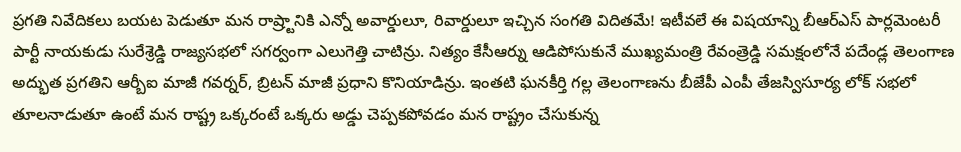ప్రగతి నివేదికలు బయట పెడుతూ మన రాష్ర్టానికి ఎన్నో అవార్డులూ, రివార్డులూ ఇచ్చిన సంగతి విదితమే! ఇటీవలే ఈ విషయాన్ని బీఆర్ఎస్ పార్లమెంటరీ పార్టీ నాయకుడు సురేశ్రెడ్డి రాజ్యసభలో సగర్వంగా ఎలుగెత్తి చాటిన్రు. నిత్యం కేసీఆర్ను ఆడిపోసుకునే ముఖ్యమంత్రి రేవంత్రెడ్డి సమక్షంలోనే పదేండ్ల తెలంగాణ అద్భుత ప్రగతిని ఆర్బీఐ మాజీ గవర్నర్, బ్రిటన్ మాజీ ప్రధాని కొనియాడిన్రు. ఇంతటి ఘనకీర్తి గల్ల తెలంగాణను బీజేపీ ఎంపీ తేజస్విసూర్య లోక్ సభలో తూలనాడుతూ ఉంటే మన రాష్ట్ర ఒక్కరంటే ఒక్కరు అడ్డు చెప్పకపోవడం మన రాష్ట్రం చేసుకున్న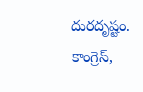దురదృష్టం.
కాంగ్రెస్,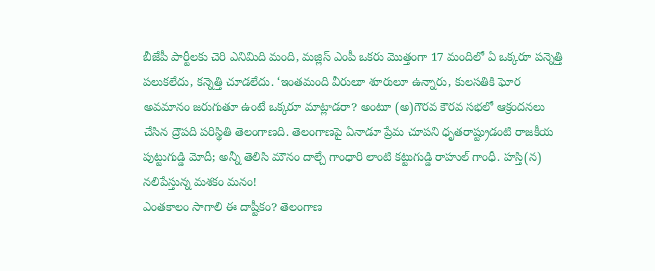బీజేపీ పార్టీలకు చెరి ఎనిమిది మంది, మజ్లిస్ ఎంపీ ఒకరు మొత్తంగా 17 మందిలో ఏ ఒక్కరూ పన్నెత్తి పలుకలేదు, కన్నెత్తి చూడలేదు. ‘ఇంతమంది వీరులూ శూరులూ ఉన్నారు, కులసతికి ఘోర అవమానం జరుగుతూ ఉంటే ఒక్కరూ మాట్లాడరా? అంటూ (అ)గౌరవ కౌరవ సభలో ఆక్రందనలు చేసిన ద్రౌపది పరిస్థితి తెలంగాణది. తెలంగాణపై ఏనాడూ ప్రేమ చూపని ధృతరాష్ట్రుడంటి రాజకీయ పుట్టుగుడ్డి మోదీ; అన్నీ తెలిసి మౌనం దాల్చే గాంధారి లాంటి కట్టుగుడ్డి రాహుల్ గాంధీ. హస్తి(న) నలిపేస్తున్న మశకం మనం!
ఎంతకాలం సాగాలి ఈ దాష్టీకం? తెలంగాణ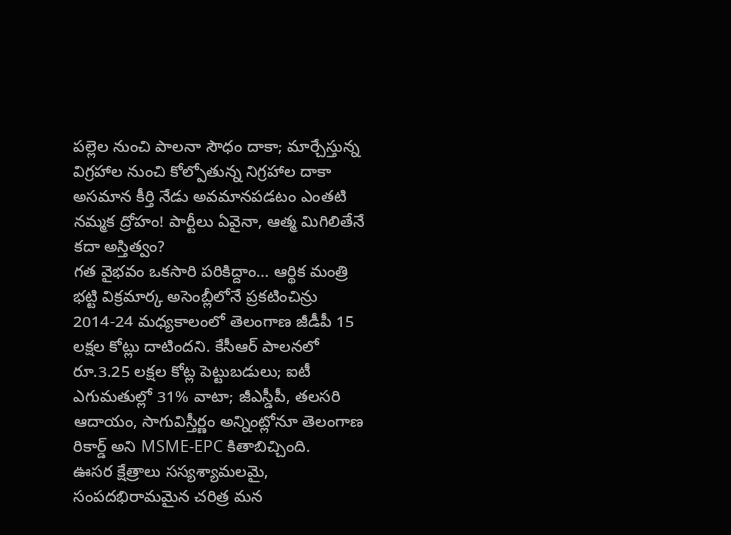పల్లెల నుంచి పాలనా సౌధం దాకా; మార్చేస్తున్న విగ్రహాల నుంచి కోల్పోతున్న నిగ్రహాల దాకా అసమాన కీర్తి నేడు అవమానపడటం ఎంతటి నమ్మక ద్రోహం! పార్టీలు ఏవైనా, ఆత్మ మిగిలితేనే కదా అస్తిత్వం?
గత వైభవం ఒకసారి పరికిద్దాం… ఆర్థిక మంత్రి భట్టి విక్రమార్క అసెంబ్లీలోనే ప్రకటించిన్రు 2014-24 మధ్యకాలంలో తెలంగాణ జీడీపీ 15 లక్షల కోట్లు దాటిందని. కేసీఆర్ పాలనలో రూ.3.25 లక్షల కోట్ల పెట్టుబడులు; ఐటీ ఎగుమతుల్లో 31% వాటా; జీఎస్డీపీ, తలసరి ఆదాయం, సాగువిస్తీర్ణం అన్నింట్లోనూ తెలంగాణ రికార్డ్ అని MSME-EPC కితాబిచ్చింది.
ఊసర క్షేత్రాలు సస్యశ్యామలమై, సంపదభిరామమైన చరిత్ర మన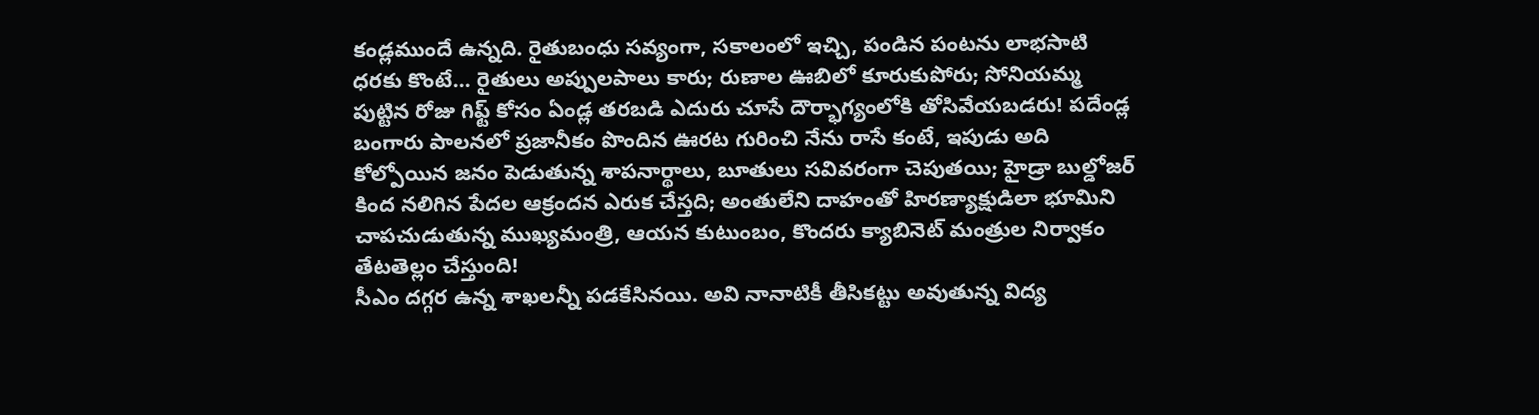కండ్లముందే ఉన్నది. రైతుబంధు సవ్యంగా, సకాలంలో ఇచ్చి, పండిన పంటను లాభసాటి ధరకు కొంటే… రైతులు అప్పులపాలు కారు; రుణాల ఊబిలో కూరుకుపోరు; సోనియమ్మ పుట్టిన రోజు గిఫ్ట్ కోసం ఏండ్ల తరబడి ఎదురు చూసే దౌర్భాగ్యంలోకి తోసివేయబడరు! పదేండ్ల బంగారు పాలనలో ప్రజానీకం పొందిన ఊరట గురించి నేను రాసే కంటే, ఇపుడు అది కోల్పోయిన జనం పెడుతున్న శాపనార్థాలు, బూతులు సవివరంగా చెపుతయి; హైడ్రా బుల్డోజర్ కింద నలిగిన పేదల ఆక్రందన ఎరుక చేస్తది; అంతులేని దాహంతో హిరణ్యాక్షుడిలా భూమిని చాపచుడుతున్న ముఖ్యమంత్రి, ఆయన కుటుంబం, కొందరు క్యాబినెట్ మంత్రుల నిర్వాకం తేటతెల్లం చేస్తుంది!
సీఎం దగ్గర ఉన్న శాఖలన్నీ పడకేసినయి. అవి నానాటికీ తీసికట్టు అవుతున్న విద్య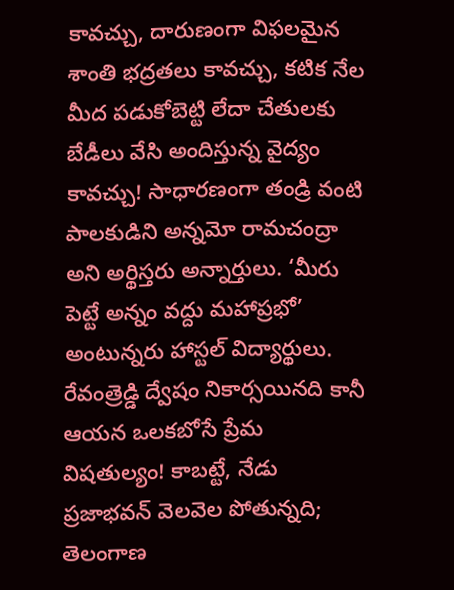కావచ్చు, దారుణంగా విఫలమైన శాంతి భద్రతలు కావచ్చు, కటిక నేల మీద పడుకోబెట్టి లేదా చేతులకు బేడీలు వేసి అందిస్తున్న వైద్యం కావచ్చు! సాధారణంగా తండ్రి వంటి పాలకుడిని అన్నమో రామచంద్రా అని అర్థిస్తరు అన్నార్తులు. ‘మీరు పెట్టే అన్నం వద్దు మహాప్రభో’ అంటున్నరు హాస్టల్ విద్యార్థులు. రేవంత్రెడ్డి ద్వేషం నికార్సయినది కానీ ఆయన ఒలకబోసే ప్రేమ విషతుల్యం! కాబట్టే, నేడు ప్రజాభవన్ వెలవెల పోతున్నది; తెలంగాణ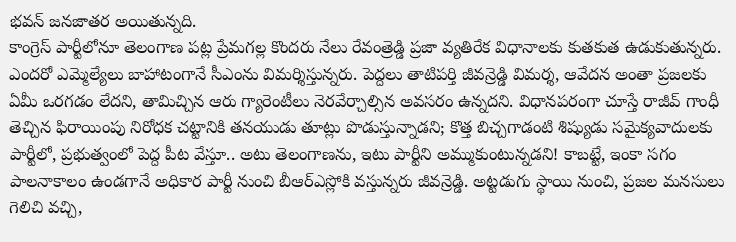భవన్ జనజాతర అయితున్నది.
కాంగ్రెస్ పార్టీలోనూ తెలంగాణ పట్ల ప్రేమగల్ల కొందరు నేలు రేవంత్రెడ్డి ప్రజా వ్యతిరేక విధానాలకు కుతకుత ఉడుకుతున్నరు. ఎందరో ఎమ్మెల్యేలు బాహాటంగానే సీఎంను విమర్శిస్తున్నరు. పెద్దలు తాటిపర్తి జీవన్రెడ్డి విమర్శ, ఆవేదన అంతా ప్రజలకు ఏమీ ఒరగడం లేదని, తామిచ్చిన ఆరు గ్యారెంటీలు నెరవేర్చాల్సిన అవసరం ఉన్నదని. విధానపరంగా చూస్తే రాజీవ్ గాంధీ తెచ్చిన ఫిరాయింపు నిరోధక చట్టానికి తనయుడు తూట్లు పొడుస్తున్నాడని; కొత్త బిచ్చగాడంటి శిష్యుడు సమైక్యవాదులకు పార్టీలో, ప్రభుత్వంలో పెద్ద పీట వేస్తూ.. అటు తెలంగాణను, ఇటు పార్టీని అమ్ముకుంటున్నడని! కాబట్టే, ఇంకా సగం పాలనాకాలం ఉండగానే అధికార పార్టీ నుంచి బీఆర్ఎస్లోకి వస్తున్నరు జీవన్రెడ్డి. అట్టడుగు స్థాయి నుంచి, ప్రజల మనసులు గెలిచి వచ్చి,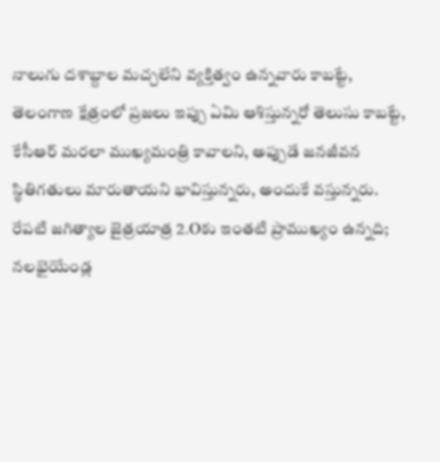నాలుగు దశాబ్దాల మచ్చలేని వ్యక్తిత్వం ఉన్నవారు కాబట్టే, తెలంగాణ క్షేత్రంలో ప్రజలు ఇప్పు ఏమి ఆశిస్తున్నరో తెలుసు కాబట్టే, కేసీఆర్ మరలా ముఖ్యమంత్రి కావాలని, అప్పుడే జనజీవన స్థితిగతులు మారుతాయని భావిస్తున్నరు, అందుకే వస్తున్నరు. రేపటి జగిత్యాల జైత్రయాత్ర 2.Oకు ఇంతటి ప్రాముఖ్యం ఉన్నది; నలభైయేండ్ల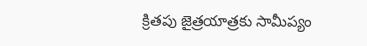క్రితపు జైత్రయాత్రకు సామీప్యం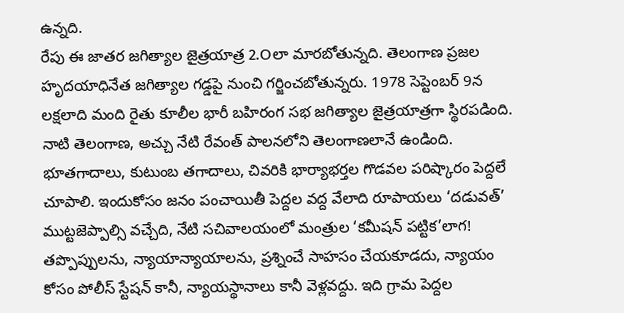ఉన్నది.
రేపు ఈ జాతర జగిత్యాల జైత్రయాత్ర 2.Oలా మారబోతున్నది. తెలంగాణ ప్రజల హృదయాధినేత జగిత్యాల గడ్డపై నుంచి గర్జించబోతున్నరు. 1978 సెప్టెంబర్ 9న లక్షలాది మంది రైతు కూలీల భారీ బహిరంగ సభ జగిత్యాల జైత్రయాత్రగా స్థిరపడింది. నాటి తెలంగాణ, అచ్చు నేటి రేవంత్ పాలనలోని తెలంగాణలానే ఉండింది. భూతగాదాలు, కుటుంబ తగాదాలు, చివరికి భార్యాభర్తల గొడవల పరిష్కారం పెద్దలే చూపాలి. ఇందుకోసం జనం పంచాయితీ పెద్దల వద్ద వేలాది రూపాయలు ‘దడువత్’ ముట్టజెప్పాల్సి వచ్చేది, నేటి సచివాలయంలో మంత్రుల ‘కమీషన్ పట్టిక’లాగ! తప్పొప్పులను, న్యాయాన్యాయాలను, ప్రశ్నించే సాహసం చేయకూడదు, న్యాయం కోసం పోలీస్ స్టేషన్ కానీ, న్యాయస్థానాలు కానీ వెళ్లవద్దు. ఇది గ్రామ పెద్దల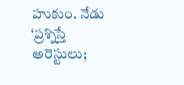హుకుం. నేడు ‘ప్రశ్నిస్తే అరెస్టులు;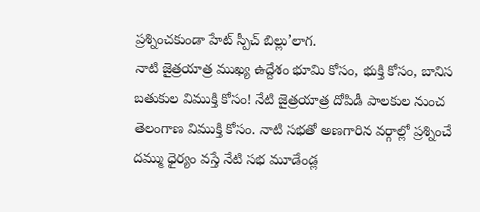ప్రశ్నించకుండా హేట్ స్పీచ్ బిల్లు’లాగ.
నాటి జైత్రయాత్ర ముఖ్య ఉద్దేశం భూమి కోసం, భుక్తి కోసం, బానిస బతుకుల విముక్తి కోసం! నేటి జైత్రయాత్ర దోపిడీ పాలకుల నుంచ తెలంగాణ విముక్తి కోసం. నాటి సభతో అణగారిన వర్గాల్లో ప్రశ్నించే దమ్ము ధైర్యం వస్తే నేటి సభ మూడేండ్ల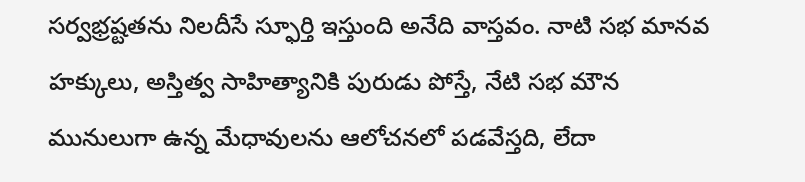సర్వభ్రష్టతను నిలదీసే స్ఫూర్తి ఇస్తుంది అనేది వాస్తవం. నాటి సభ మానవ హక్కులు, అస్తిత్వ సాహిత్యానికి పురుడు పోస్తే, నేటి సభ మౌన మునులుగా ఉన్న మేధావులను ఆలోచనలో పడవేస్తది, లేదా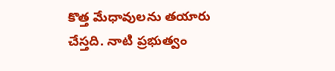కొత్త మేధావులను తయారు చేస్తది. నాటి ప్రభుత్వం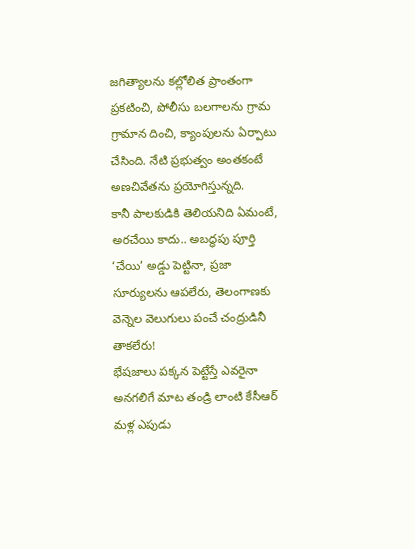జగిత్యాలను కల్లోలిత ప్రాంతంగా ప్రకటించి, పోలీసు బలగాలను గ్రామ గ్రామాన దించి, క్యాంపులను ఏర్పాటు చేసింది. నేటి ప్రభుత్వం అంతకంటే అణచివేతను ప్రయోగిస్తున్నది.
కానీ పాలకుడికి తెలియనిది ఏమంటే, అరచేయి కాదు.. అబద్ధపు పూర్తి ‘చేయి’ అడ్డు పెట్టినా, ప్రజా సూర్యులను ఆపలేరు, తెలంగాణకు వెన్నెల వెలుగులు పంచే చంద్రుడినీ తాకలేరు!
భేషజాలు పక్కన పెట్టేస్తే ఎవరైనా అనగలిగే మాట తండ్రి లాంటి కేసీఆర్ మళ్ల ఎపుడు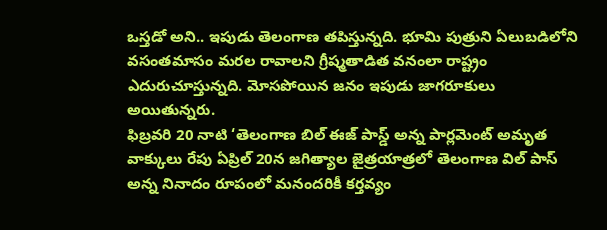ఒస్తడో అని.. ఇపుడు తెలంగాణ తపిస్తున్నది. భూమి పుత్రుని ఏలుబడిలోని వసంతమాసం మరల రావాలని గ్రీష్మతాడిత వనంలా రాష్ట్రం ఎదురుచూస్తున్నది. మోసపోయిన జనం ఇపుడు జాగరూకులు అయితున్నరు.
ఫిబ్రవరి 20 నాటి ‘తెలంగాణ బిల్ ఈజ్ పాస్డ్ అన్న పార్లమెంట్ అమృత వాక్కులు రేపు ఏప్రిల్ 20న జగిత్యాల జైత్రయాత్రలో తెలంగాణ విల్ పాస్ అన్న నినాదం రూపంలో మనందరికీ కర్తవ్యం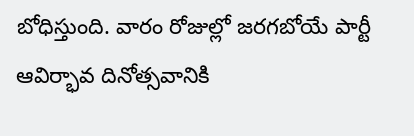బోధిస్తుంది. వారం రోజుల్లో జరగబోయే పార్టీ ఆవిర్భావ దినోత్సవానికి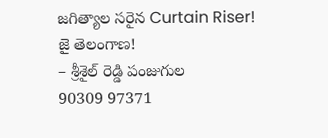జగిత్యాల సరైన Curtain Riser!
జై తెలంగాణ!
– శ్రీశైల్ రెడ్డి పంజుగుల
90309 97371